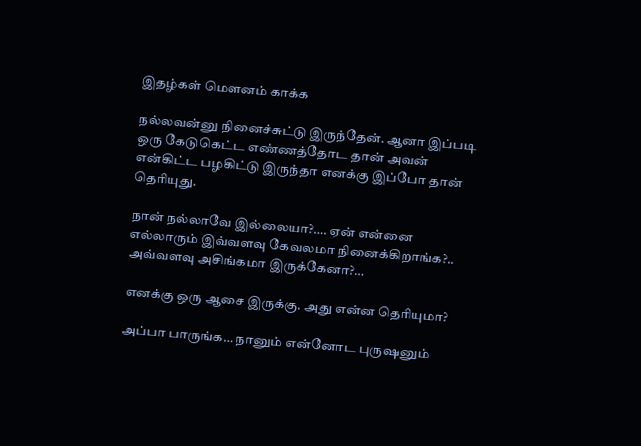இதழ்கள் மௌனம் காக்க

நல்லவன்னு நினைச்சுட்டு இருந்தேன். ஆனா இப்படி ஒரு கேடுகெட்ட எண்ணத்தோட தான் அவன் என்கிட்ட பழகிட்டு இருந்தா எனக்கு இப்போ தான் தெரியுது.

நான் நல்லாவே இல்லையா?…. ஏன் என்னை எல்லாரும் இவ்வளவு கேவலமா நினைக்கிறாங்க?.. அவ்வளவு அசிங்கமா இருக்கேனா?…

எனக்கு ஒரு ஆசை இருக்கு. அது என்ன தெரியுமா?

அப்பா பாருங்க… நானும் என்னோட புருஷனும்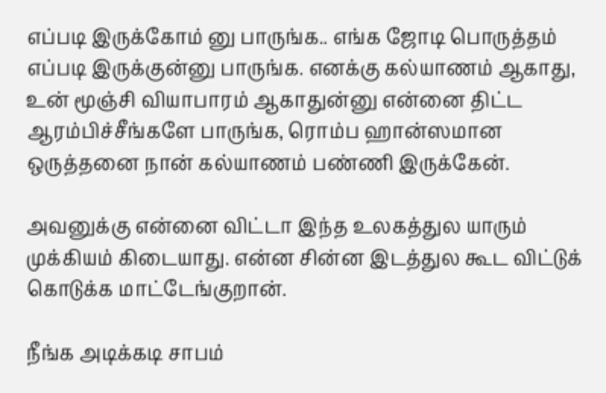எப்படி இருக்கோம் னு பாருங்க.. எங்க ஜோடி பொருத்தம் எப்படி இருக்குன்னு பாருங்க. எனக்கு கல்யாணம் ஆகாது, உன் மூஞ்சி வியாபாரம் ஆகாதுன்னு என்னை திட்ட ஆரம்பிச்சீங்களே பாருங்க, ரொம்ப ஹான்ஸமான ஒருத்தனை நான் கல்யாணம் பண்ணி இருக்கேன்.

அவனுக்கு என்னை விட்டா இந்த உலகத்துல யாரும் முக்கியம் கிடையாது. என்ன சின்ன இடத்துல கூட விட்டுக் கொடுக்க மாட்டேங்குறான்.

நீங்க அடிக்கடி சாபம்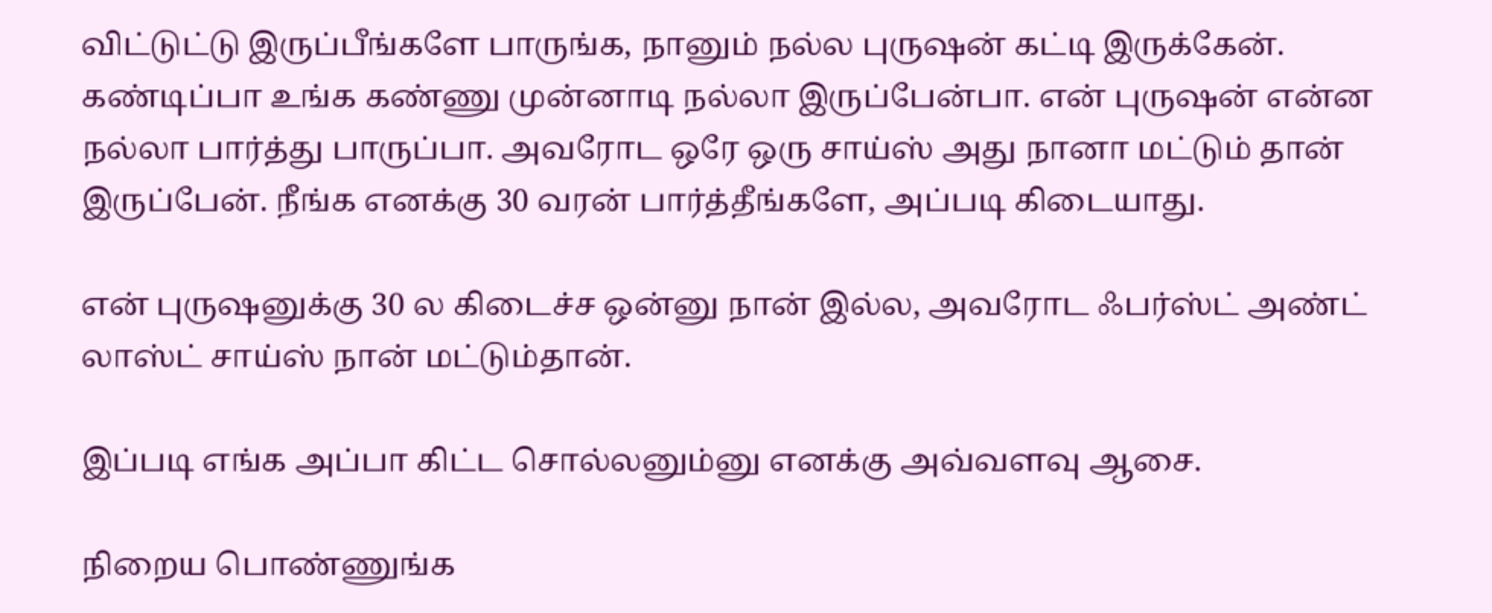விட்டுட்டு இருப்பீங்களே பாருங்க, நானும் நல்ல புருஷன் கட்டி இருக்கேன். கண்டிப்பா உங்க கண்ணு முன்னாடி நல்லா இருப்பேன்பா. என் புருஷன் என்ன நல்லா பார்த்து பாருப்பா. அவரோட ஒரே ஒரு சாய்ஸ் அது நானா மட்டும் தான் இருப்பேன். நீங்க எனக்கு 30 வரன் பார்த்தீங்களே, அப்படி கிடையாது.

என் புருஷனுக்கு 30 ல கிடைச்ச ஒன்னு நான் இல்ல, அவரோட ஃபர்ஸ்ட் அண்ட் லாஸ்ட் சாய்ஸ் நான் மட்டும்தான்.

இப்படி எங்க அப்பா கிட்ட சொல்லனும்னு எனக்கு அவ்வளவு ஆசை.

நிறைய பொண்ணுங்க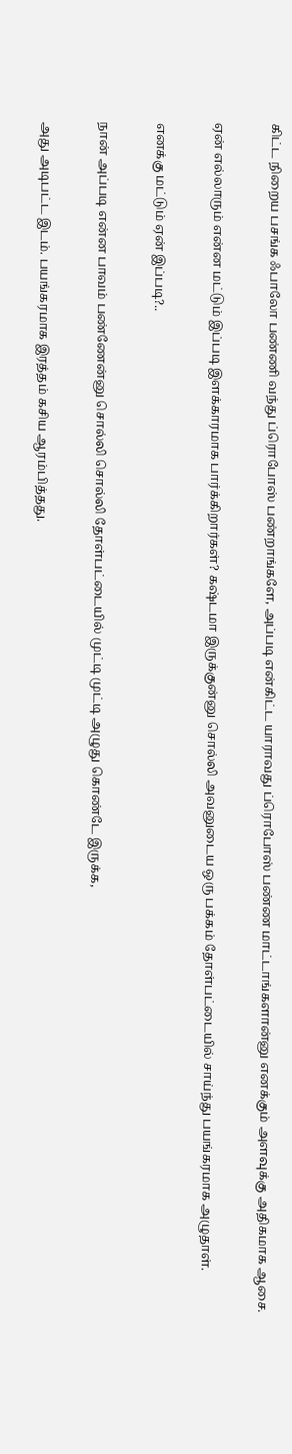கிட்ட நிறைய பசங்க ஃபாலோ பண்ணி வந்து ப்ரொபோஸ் பண்றாங்களே, அப்படி என்கிட்ட யாராவது ப்ரொபோஸ் பண்ண மாட்டாங்களான்னு எனக்கும் அளவுக்கு அதிகமாக ஆசை.

ஏன் எல்லாரும் என்ன மட்டும் இப்படி இளக்காரமாக பார்க்கிறார்கள்? கஷ்டமா இருக்குன்னு சொல்லி அவனுடைய ஒரு பக்கம் தோள்பட்டையில் சாய்ந்து பயங்கரமாக அழுதாள்.

எனக்கு மட்டும் ஏன் இப்படி?..

நான் அப்படி என்ன பாவம் பண்ணேன்னு சொல்லி சொல்லி தோள்பட்டையில் முட்டி முட்டி அழுது கொண்டே இருக்க,

அது அடிபட்ட இடம். பயங்கரமாக இரத்தம் கசிய ஆரம்பித்தது.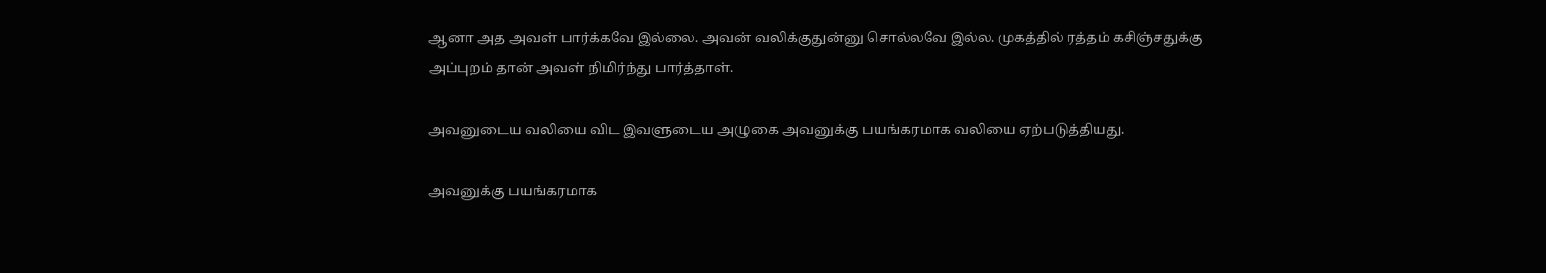ஆனா அத அவள் பார்க்கவே இல்லை. அவன் வலிக்குதுன்னு சொல்லவே இல்ல. முகத்தில் ரத்தம் கசிஞ்சதுக்கு அப்புறம் தான் அவள் நிமிர்ந்து பார்த்தாள்.

அவனுடைய வலியை விட இவளுடைய அழுகை அவனுக்கு பயங்கரமாக வலியை ஏற்படுத்தியது.

அவனுக்கு பயங்கரமாக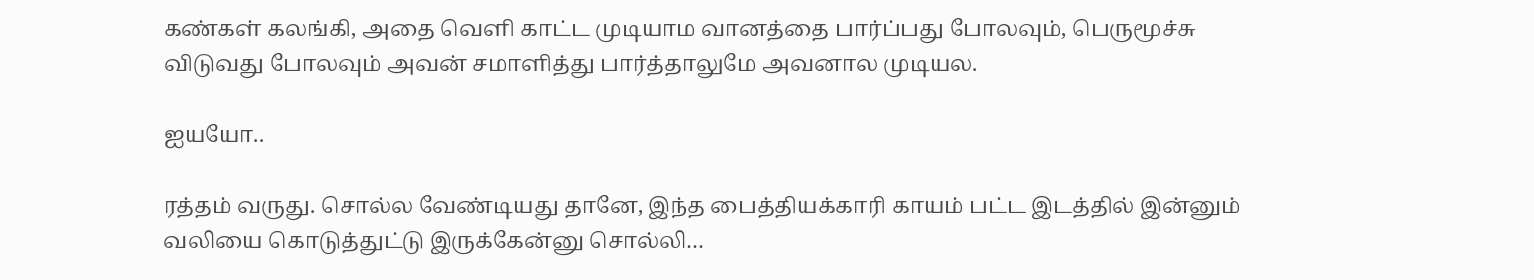கண்கள் கலங்கி, அதை வெளி காட்ட முடியாம வானத்தை பார்ப்பது போலவும், பெருமூச்சு விடுவது போலவும் அவன் சமாளித்து பார்த்தாலுமே அவனால முடியல.

ஐயயோ..

ரத்தம் வருது. சொல்ல வேண்டியது தானே, இந்த பைத்தியக்காரி காயம் பட்ட இடத்தில் இன்னும் வலியை கொடுத்துட்டு இருக்கேன்னு சொல்லி…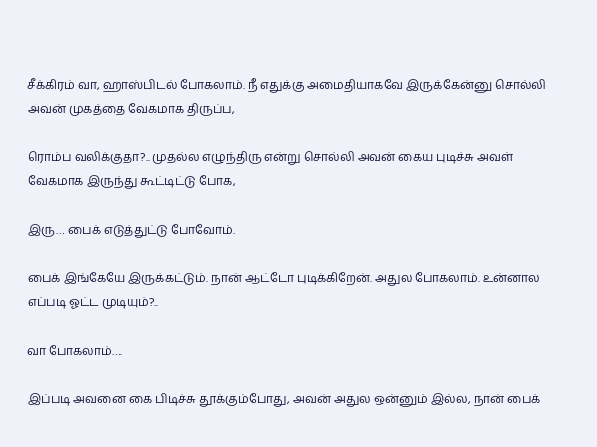சீக்கிரம் வா, ஹாஸ்பிடல் போகலாம். நீ எதுக்கு அமைதியாகவே இருக்கேன்னு சொல்லி அவன் முகத்தை வேகமாக திருப்ப,

ரொம்ப வலிக்குதா?.. முதல்ல எழுந்திரு என்று சொல்லி அவன் கைய புடிச்சு அவள் வேகமாக இருந்து கூட்டிட்டு போக,

இரு… பைக் எடுத்துட்டு போவோம்.

பைக் இங்கேயே இருக்கட்டும். நான் ஆட்டோ புடிக்கிறேன். அதுல போகலாம். உன்னால எப்படி ஓட்ட முடியும்?..

வா போகலாம்….

இப்படி அவனை கை பிடிச்சு தூக்கும்போது, அவன் அதுல ஒன்னும் இல்ல, நான் பைக்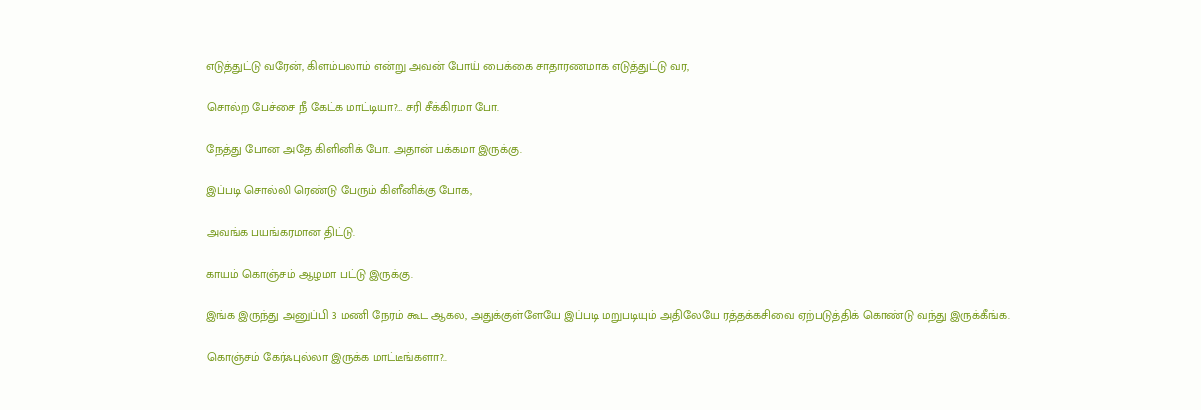எடுத்துட்டு வரேன், கிளம்பலாம் என்று அவன் போய் பைக்கை சாதாரணமாக எடுத்துட்டு வர,

சொல்ற பேச்சை நீ கேட்க மாட்டியா?… சரி சீக்கிரமா போ.

நேத்து போன அதே கிளினிக் போ. அதான் பக்கமா இருக்கு.

இப்படி சொல்லி ரெண்டு பேரும் கிளீனிக்கு போக,

அவங்க பயங்கரமான திட்டு.

காயம் கொஞ்சம் ஆழமா பட்டு இருக்கு.

இங்க இருந்து அனுப்பி 3 மணி நேரம் கூட ஆகல, அதுக்குள்ளேயே இப்படி மறுபடியும் அதிலேயே ரத்தக்கசிவை ஏற்படுத்திக் கொண்டு வந்து இருக்கீங்க.

கொஞ்சம் கேர்ஃபுல்லா இருக்க மாட்டீங்களா?..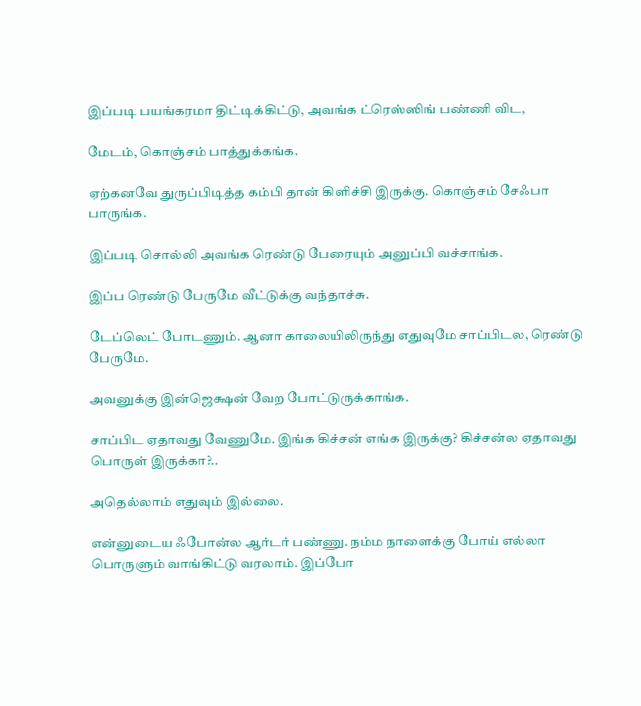இப்படி பயங்கரமா திட்டிக்கிட்டு, அவங்க ட்ரெஸ்ஸிங் பண்ணி விட,

மேடம், கொஞ்சம் பாத்துக்கங்க.

ஏற்கனவே துருப்பிடித்த கம்பி தான் கிளிச்சி இருக்கு. கொஞ்சம் சேஃபா பாருங்க.

இப்படி சொல்லி அவங்க ரெண்டு பேரையும் அனுப்பி வச்சாங்க.

இப்ப ரெண்டு பேருமே வீட்டுக்கு வந்தாச்சு.

டேப்லெட் போடணும். ஆனா காலையிலிருந்து எதுவுமே சாப்பிடல, ரெண்டு பேருமே.

அவனுக்கு இன்ஜெக்ஷன் வேற போட்டுருக்காங்க.

சாப்பிட ஏதாவது வேணுமே. இங்க கிச்சன் எங்க இருக்கு? கிச்சன்ல ஏதாவது பொருள் இருக்கா?..

அதெல்லாம் எதுவும் இல்லை.

என்னுடைய ஃபோன்ல ஆர்டர் பண்ணு. நம்ம நாளைக்கு போய் எல்லா பொருளும் வாங்கிட்டு வரலாம். இப்போ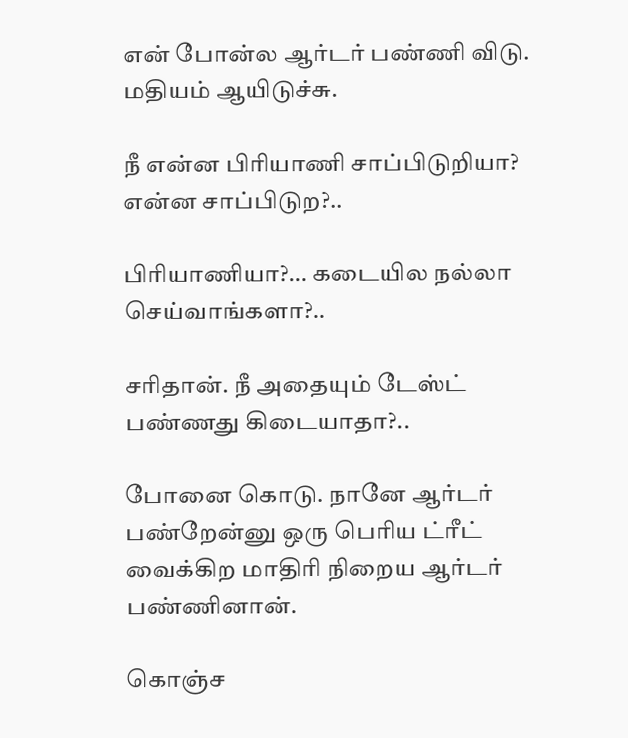என் போன்ல ஆர்டர் பண்ணி விடு. மதியம் ஆயிடுச்சு.

நீ என்ன பிரியாணி சாப்பிடுறியா? என்ன சாப்பிடுற?..

பிரியாணியா?… கடையில நல்லா செய்வாங்களா?..

சரிதான். நீ அதையும் டேஸ்ட் பண்ணது கிடையாதா?..

போனை கொடு. நானே ஆர்டர் பண்றேன்னு ஒரு பெரிய ட்ரீட் வைக்கிற மாதிரி நிறைய ஆர்டர் பண்ணினான்.

கொஞ்ச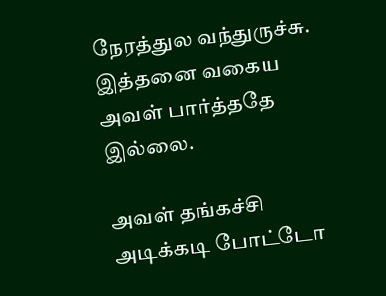நேரத்துல வந்துருச்சு. இத்தனை வகைய அவள் பார்த்ததே இல்லை.

அவள் தங்கச்சி அடிக்கடி போட்டோ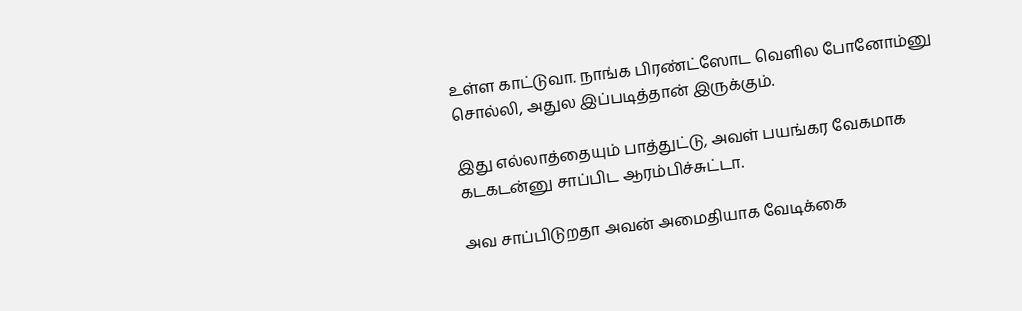உள்ள காட்டுவா. நாங்க பிரண்ட்ஸோட வெளில போனோம்னு சொல்லி, அதுல இப்படித்தான் இருக்கும்.

இது எல்லாத்தையும் பாத்துட்டு, அவள் பயங்கர வேகமாக கடகடன்னு சாப்பிட ஆரம்பிச்சுட்டா.

அவ சாப்பிடுறதா அவன் அமைதியாக வேடிக்கை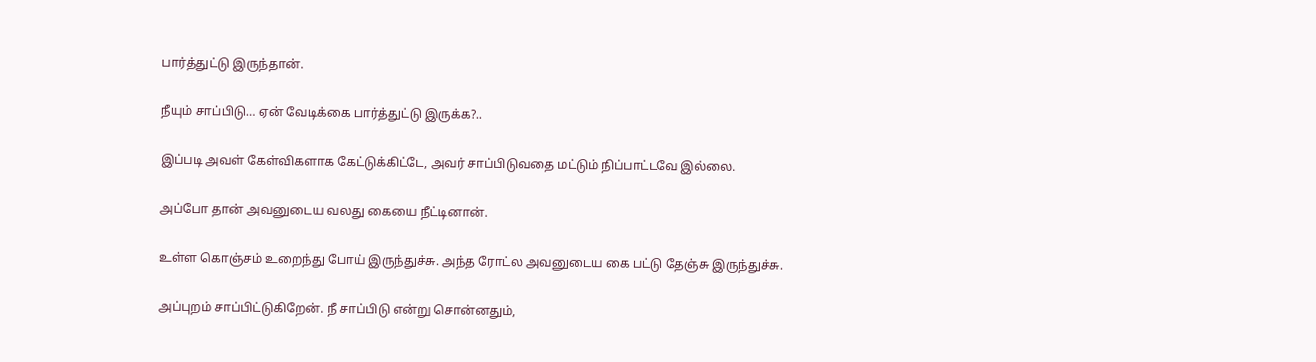பார்த்துட்டு இருந்தான்.

நீயும் சாப்பிடு… ஏன் வேடிக்கை பார்த்துட்டு இருக்க?..

இப்படி அவள் கேள்விகளாக கேட்டுக்கிட்டே, அவர் சாப்பிடுவதை மட்டும் நிப்பாட்டவே இல்லை.

அப்போ தான் அவனுடைய வலது கையை நீட்டினான்.

உள்ள கொஞ்சம் உறைந்து போய் இருந்துச்சு. அந்த ரோட்ல அவனுடைய கை பட்டு தேஞ்சு இருந்துச்சு.

அப்புறம் சாப்பிட்டுகிறேன். நீ சாப்பிடு என்று சொன்னதும்,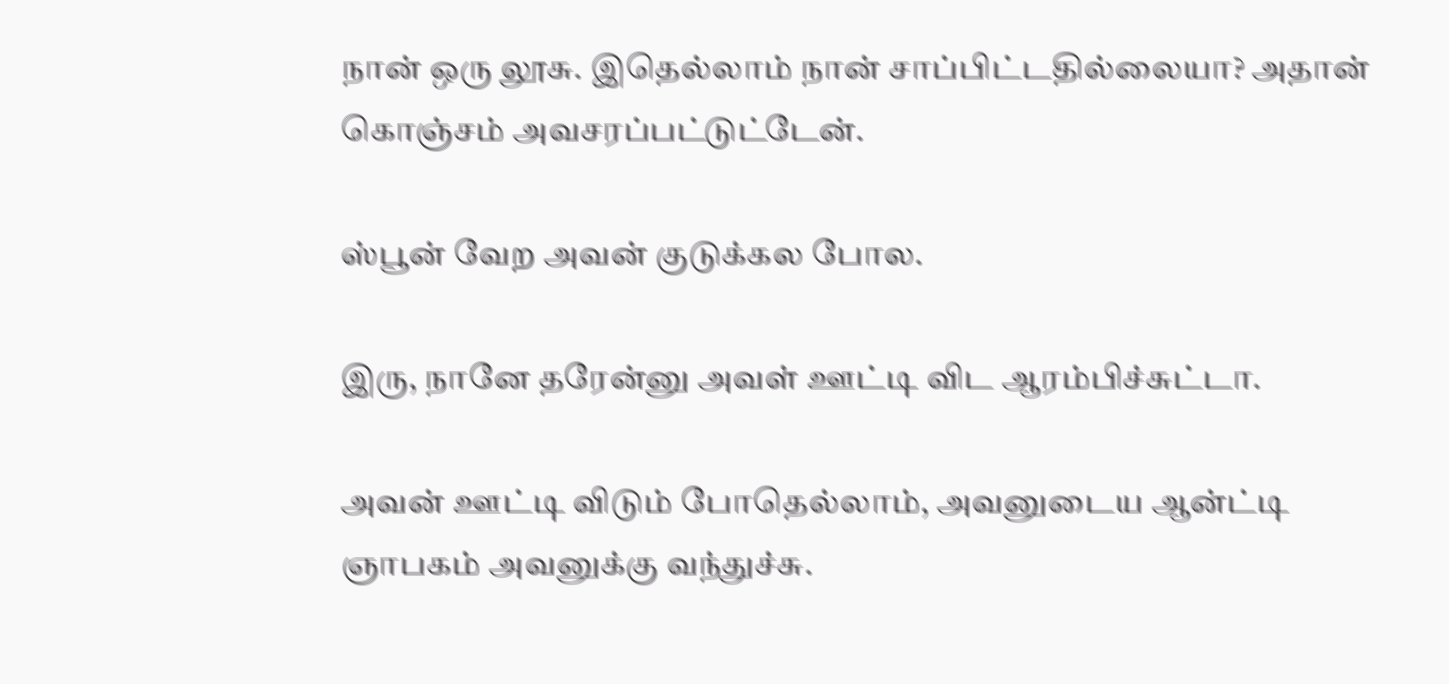நான் ஒரு லூசு. இதெல்லாம் நான் சாப்பிட்டதில்லையா? அதான் கொஞ்சம் அவசரப்பட்டுட்டேன்.

ஸ்பூன் வேற அவன் குடுக்கல போல.

இரு, நானே தரேன்னு அவள் ஊட்டி விட ஆரம்பிச்சுட்டா.

அவன் ஊட்டி விடும் போதெல்லாம், அவனுடைய ஆன்ட்டி ஞாபகம் அவனுக்கு வந்துச்சு.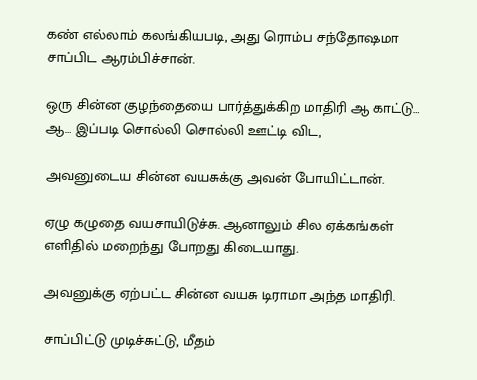கண் எல்லாம் கலங்கியபடி, அது ரொம்ப சந்தோஷமா சாப்பிட ஆரம்பிச்சான்.

ஒரு சின்ன குழந்தையை பார்த்துக்கிற மாதிரி ஆ காட்டு… ஆ… இப்படி சொல்லி சொல்லி ஊட்டி விட,

அவனுடைய சின்ன வயசுக்கு அவன் போயிட்டான்.

ஏழு கழுதை வயசாயிடுச்சு. ஆனாலும் சில ஏக்கங்கள் எளிதில் மறைந்து போறது கிடையாது.

அவனுக்கு ஏற்பட்ட சின்ன வயசு டிராமா அந்த மாதிரி.

சாப்பிட்டு முடிச்சுட்டு, மீதம்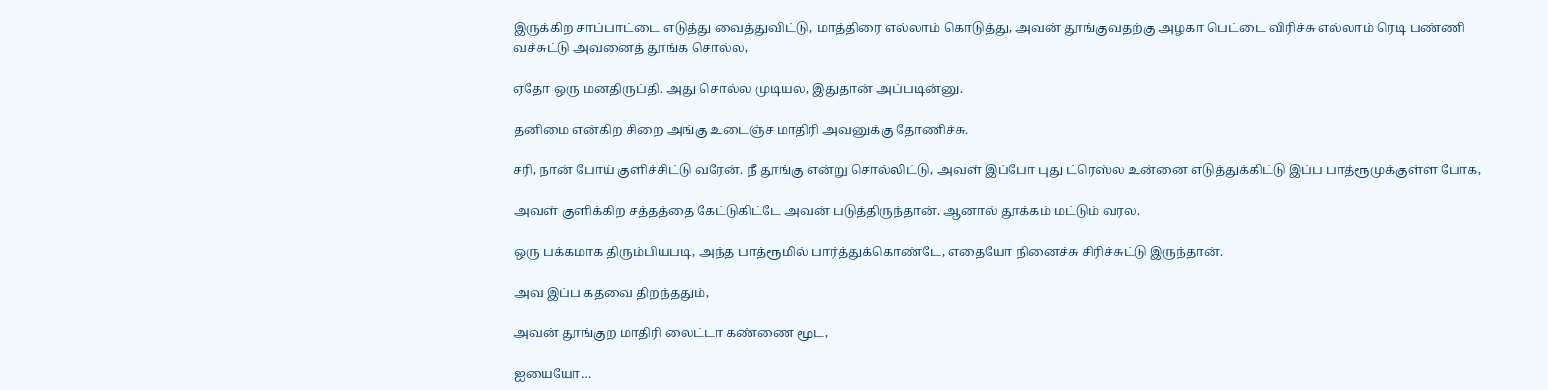இருக்கிற சாப்பாட்டை எடுத்து வைத்துவிட்டு, மாத்திரை எல்லாம் கொடுத்து, அவன் தூங்குவதற்கு அழகா பெட்டை விரிச்சு எல்லாம் ரெடி பண்ணி வச்சுட்டு அவனைத் தூங்க சொல்ல,

ஏதோ ஒரு மனதிருப்தி. அது சொல்ல முடியல, இதுதான் அப்படின்னு.

தனிமை என்கிற சிறை அங்கு உடைஞ்ச மாதிரி அவனுக்கு தோணிச்சு.

சரி, நான் போய் குளிச்சிட்டு வரேன். நீ தூங்கு என்று சொல்லிட்டு, அவள் இப்போ புது ட்ரெஸ்ல உன்னை எடுத்துக்கிட்டு இப்ப பாத்ரூமுக்குள்ள போக,

அவள் குளிக்கிற சத்தத்தை கேட்டுகிட்டே அவன் படுத்திருந்தான். ஆனால் தூக்கம் மட்டும் வரல.

ஒரு பக்கமாக திரும்பியபடி, அந்த பாத்ரூமில் பார்த்துக்கொண்டே, எதையோ நினைச்சு சிரிச்சுட்டு இருந்தான்.

அவ இப்ப கதவை திறந்ததும்,

அவன் தூங்குற மாதிரி லைட்டா கண்ணை மூட,

ஐயையோ…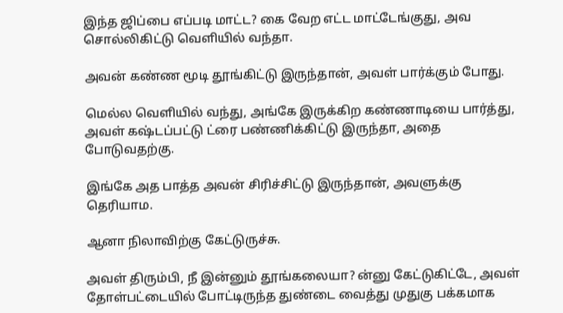இந்த ஜிப்பை எப்படி மாட்ட? கை வேற எட்ட மாட்டேங்குது, அவ சொல்லிகிட்டு வெளியில் வந்தா.

அவன் கண்ண மூடி தூங்கிட்டு இருந்தான், அவள் பார்க்கும் போது.

மெல்ல வெளியில் வந்து, அங்கே இருக்கிற கண்ணாடியை பார்த்து, அவள் கஷ்டப்பட்டு ட்ரை பண்ணிக்கிட்டு இருந்தா, அதை போடுவதற்கு.

இங்கே அத பாத்த அவன் சிரிச்சிட்டு இருந்தான், அவளுக்கு தெரியாம.

ஆனா நிலாவிற்கு கேட்டுருச்சு.

அவள் திரும்பி, நீ இன்னும் தூங்கலையா? ன்னு கேட்டுகிட்டே, அவள் தோள்பட்டையில் போட்டிருந்த துண்டை வைத்து முதுகு பக்கமாக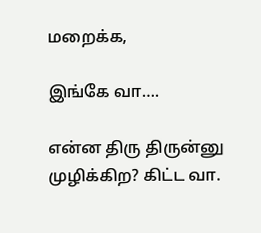மறைக்க,

இங்கே வா….

என்ன திரு திருன்னு முழிக்கிற? கிட்ட வா.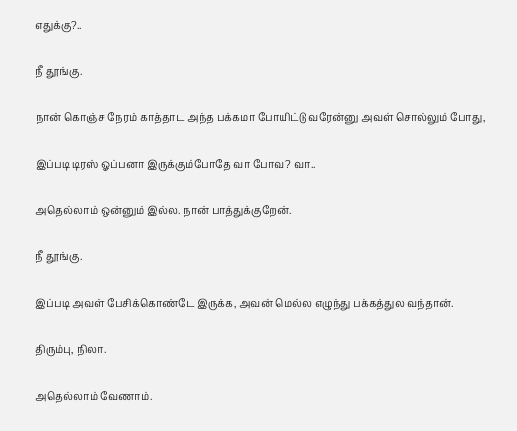எதுக்கு?..

நீ தூங்கு.

நான் கொஞ்ச நேரம் காத்தாட அந்த பக்கமா போயிட்டு வரேன்னு அவள் சொல்லும் போது,

இப்படி டிரஸ் ஓப்பனா இருக்கும்போதே வா போவ? வா..

அதெல்லாம் ஒன்னும் இல்ல. நான் பாத்துக்குறேன்.

நீ தூங்கு.

இப்படி அவள் பேசிக்கொண்டே இருக்க, அவன் மெல்ல எழுந்து பக்கத்துல வந்தான்.

திரும்பு, நிலா.

அதெல்லாம் வேணாம்.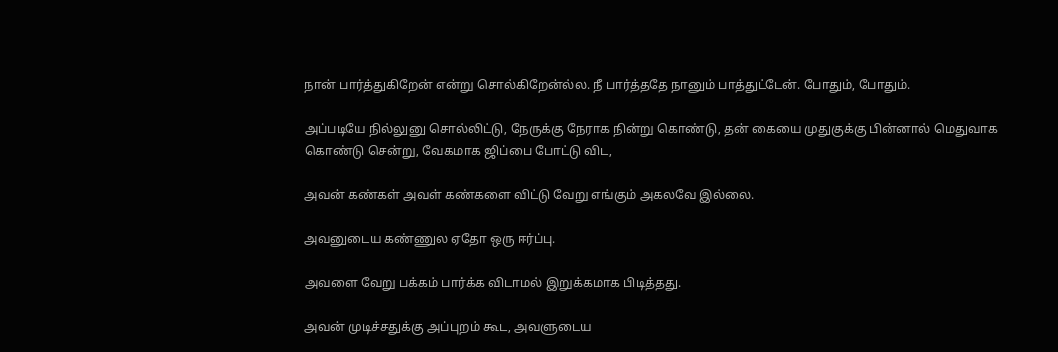நான் பார்த்துகிறேன் என்று சொல்கிறேன்ல்ல. நீ பார்த்ததே நானும் பாத்துட்டேன். போதும், போதும்.

அப்படியே நில்லுனு சொல்லிட்டு, நேருக்கு நேராக நின்று கொண்டு, தன் கையை முதுகுக்கு பின்னால் மெதுவாக கொண்டு சென்று, வேகமாக ஜிப்பை போட்டு விட,

அவன் கண்கள் அவள் கண்களை விட்டு வேறு எங்கும் அகலவே இல்லை.

அவனுடைய கண்ணுல ஏதோ ஒரு ஈர்ப்பு.

அவளை வேறு பக்கம் பார்க்க விடாமல் இறுக்கமாக பிடித்தது.

அவன் முடிச்சதுக்கு அப்புறம் கூட, அவளுடைய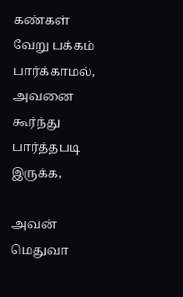கண்கள் வேறு பக்கம் பார்க்காமல், அவனை கூர்ந்து பார்த்தபடி இருக்க,

அவன் மெதுவா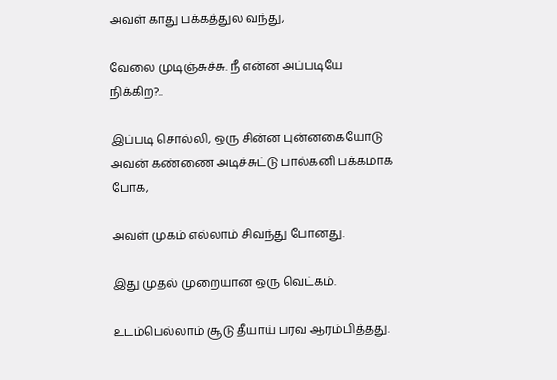அவள் காது பக்கத்துல வந்து,

வேலை முடிஞ்சுச்சு. நீ என்ன அப்படியே நிக்கிற?..

இப்படி சொல்லி, ஒரு சின்ன புன்னகையோடு அவன் கண்ணை அடிச்சுட்டு பால்கனி பக்கமாக போக,

அவள் முகம் எல்லாம் சிவந்து போனது.

இது முதல் முறையான ஒரு வெட்கம்.

உடம்பெல்லாம் சூடு தீயாய் பரவ ஆரம்பித்தது.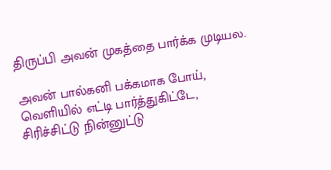திருப்பி அவன் முகத்தை பார்க்க முடியல.

அவன் பால்கனி பக்கமாக போய், வெளியில் எட்டி பார்த்துகிட்டே, சிரிச்சிட்டு நின்னுட்டு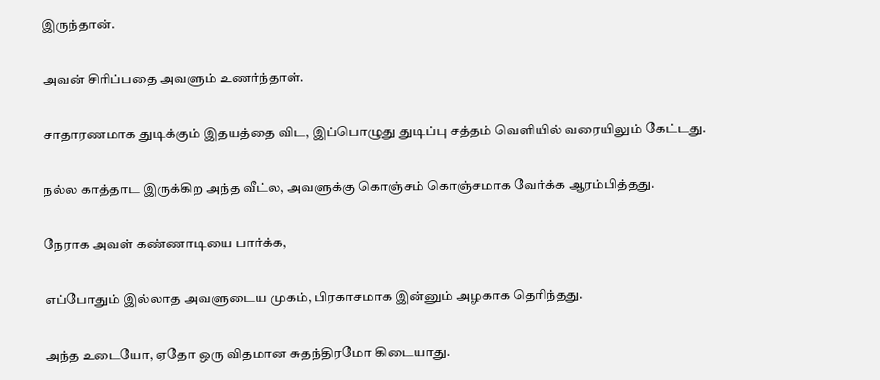இருந்தான்.

அவன் சிரிப்பதை அவளும் உணர்ந்தாள்.

சாதாரணமாக துடிக்கும் இதயத்தை விட, இப்பொழுது துடிப்பு சத்தம் வெளியில் வரையிலும் கேட்டது.

நல்ல காத்தாட இருக்கிற அந்த வீட்ல, அவளுக்கு கொஞ்சம் கொஞ்சமாக வேர்க்க ஆரம்பித்தது.

நேராக அவள் கண்ணாடியை பார்க்க,

எப்போதும் இல்லாத அவளுடைய முகம், பிரகாசமாக இன்னும் அழகாக தெரிந்தது.

அந்த உடையோ, ஏதோ ஒரு விதமான சுதந்திரமோ கிடையாது.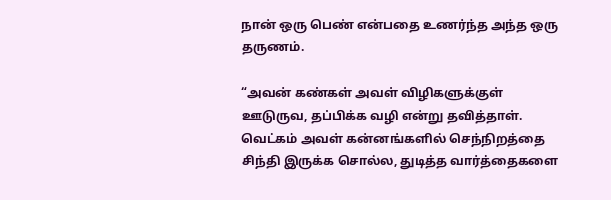நான் ஒரு பெண் என்பதை உணர்ந்த அந்த ஒரு தருணம்.

“அவன் கண்கள் அவள் விழிகளுக்குள் ஊடுருவ, தப்பிக்க வழி என்று தவித்தாள். வெட்கம் அவள் கன்னங்களில் செந்நிறத்தை சிந்தி இருக்க சொல்ல, துடித்த வார்த்தைகளை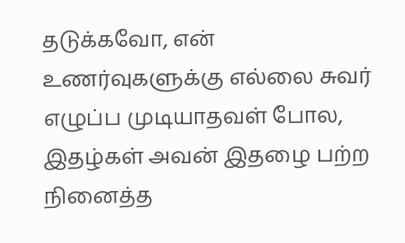தடுக்கவோ, என் உணர்வுகளுக்கு எல்லை சுவர் எழுப்ப முடியாதவள் போல, இதழ்கள் அவன் இதழை பற்ற நினைத்த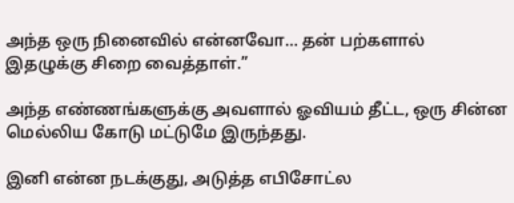அந்த ஒரு நினைவில் என்னவோ… தன் பற்களால் இதழுக்கு சிறை வைத்தாள்.”

அந்த எண்ணங்களுக்கு அவளால் ஓவியம் தீட்ட, ஒரு சின்ன மெல்லிய கோடு மட்டுமே இருந்தது.

இனி என்ன நடக்குது, அடுத்த எபிசோட்ல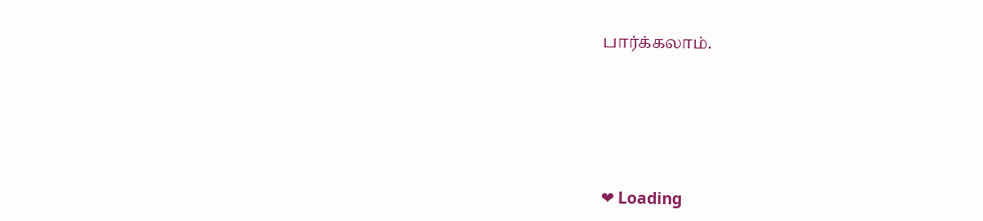பார்க்கலாம்.







❤ Loading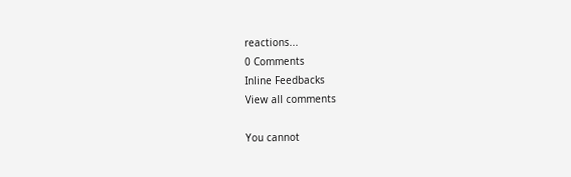reactions...
0 Comments
Inline Feedbacks
View all comments

You cannot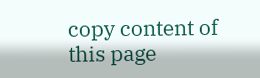copy content of this page